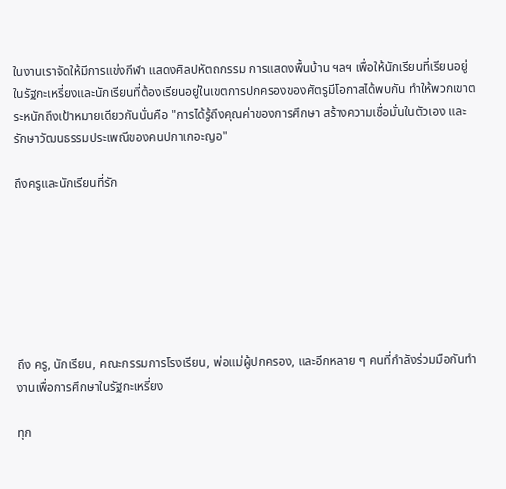ในงานเราจัดให้มีการแข่งกีฬา แสดงศิลปหัตถกรรม การแสดงพื้นบ้าน ฯลฯ เพื่อให้นักเรียนที่เรียนอยู่ในรัฐกะเหรี่ยงและนักเรียนที่ต้องเรียนอยู่ในเขตการปกครองของศัตรูมีโอกาสได้พบกัน ทำให้พวกเขาตระหนักถึงเป้าหมายเดียวกันนั่นคือ "การได้รู้ถึงคุณค่าของการศึกษา สร้างความเชื่อมั่นในตัวเอง และรักษาวัฒนธรรมประเพณีของคนปกาเกอะญอ"

ถึงครูและนักเรียนที่รัก







ถึง ครู, นักเรียน, คณะกรรมการโรงเรียน, พ่อแม่ผู้ปกครอง, และอีกหลาย ๆ คนที่กำลังร่วมมือกันทำงานเพื่อการศึกษาในรัฐกะเหรี่ยง

ทุก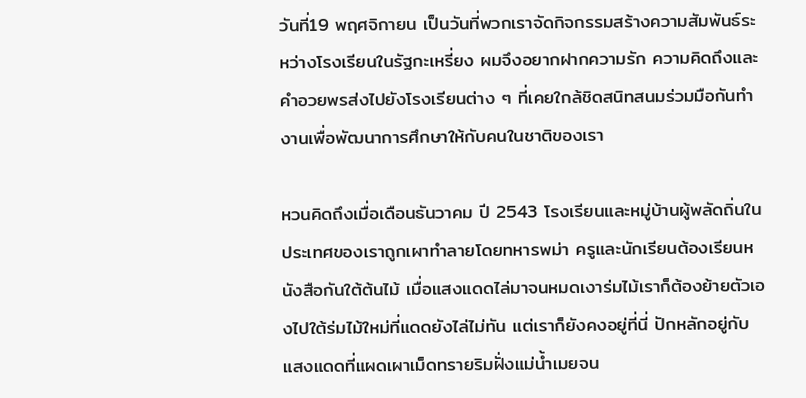วันที่19 พฤศจิกายน เป็นวันที่พวกเราจัดกิจกรรมสร้างความสัมพันธ์ระหว่างโรงเรียนในรัฐกะเหรี่ยง ผมจึงอยากฝากความรัก ความคิดถึงและคำอวยพรส่งไปยังโรงเรียนต่าง ๆ ที่เคยใกล้ชิดสนิทสนมร่วมมือกันทำงานเพื่อพัฒนาการศึกษาให้กับคนในชาติของเรา

หวนคิดถึงเมื่อเดือนธันวาคม ปี 2543 โรงเรียนและหมู่บ้านผู้พลัดถิ่นในประเทศของเราถูกเผาทำลายโดยทหารพม่า ครูและนักเรียนต้องเรียนหนังสือกันใต้ต้นไม้ เมื่อแสงแดดไล่มาจนหมดเงาร่มไม้เราก็ต้องย้ายตัวเองไปใต้ร่มไม้ใหม่ที่แดดยังไล่ไม่ทัน แต่เราก็ยังคงอยู่ที่นี่ ปักหลักอยู่กับแสงแดดที่แผดเผาเม็ดทรายริมฝั่งแม่น้ำเมยจน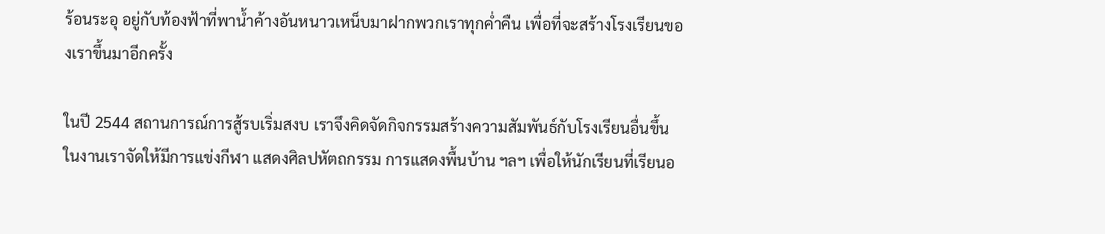ร้อนระอุ อยู่กับท้องฟ้าที่พาน้ำค้างอันหนาวเหน็บมาฝากพวกเราทุกค่ำคืน เพื่อที่จะสร้างโรงเรียนของเราขึ้นมาอีกครั้ง

ในปี 2544 สถานการณ์การสู้รบเริ่มสงบ เราจึงคิดจัดกิจกรรมสร้างความสัมพันธ์กับโรงเรียนอื่นขึ้น  ในงานเราจัดให้มีการแข่งกีฬา แสดงศิลปหัตถกรรม การแสดงพื้นบ้าน ฯลฯ เพื่อให้นักเรียนที่เรียนอ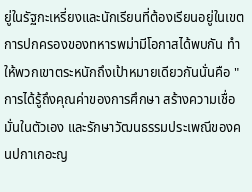ยู่ในรัฐกะเหรี่ยงและนักเรียนที่ต้องเรียนอยู่ในเขตการปกครองของทหารพม่ามีโอกาสได้พบกัน ทำให้พวกเขาตระหนักถึงเป้าหมายเดียวกันนั่นคือ "การได้รู้ถึงคุณค่าของการศึกษา สร้างความเชื่อมั่นในตัวเอง และรักษาวัฒนธรรมประเพณีของคนปกาเกอะญ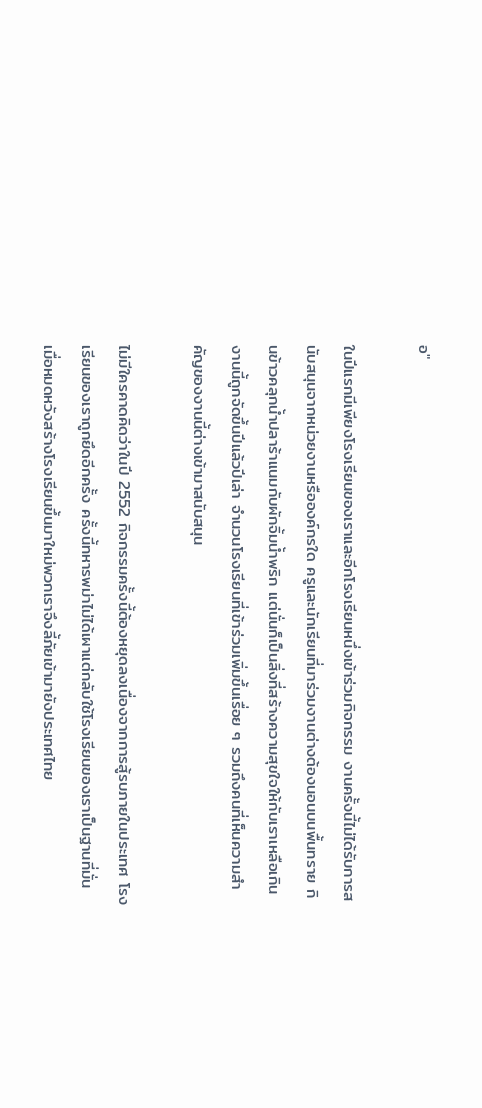อ"

ในปีแรกมีเพียงโรงเรียนของเราและอีกโรงเรียนหนึ่งเข้าร่วมกิจกรรม งานครั้งนี้ไม่ได้รับการสนับสนุนจากหน่วยงานหรือองค์กรใด ครูและนักเรียนที่มาร่วมงานต่างต้องนอนบนพื้นทราย กินข้าวคลุกน้ำปลาร้าแนมกับผักจิ้มน้ำพริก แต่นั่นก็เป็นสิ่งที่สร้างความสุขใจให้กับเราเหลือเกิน งานนี้ถูกจัดขึ้นปีแล้วปีเล่า จำนวนโรงเรียนที่เข้าร่วมเพิ่มขึ้นเรื่อย ๆ รวมถึงคนที่เห็นความสำคัญของงานนี้ต่างเข้ามาสนับสนุน

ไม่มีใครคาดคิดว่าในปี 2552 กิจกรรมครั้งนี้ต้องหยุดลงเนื่องจากการสู้รบภายในประเทศ โรงเรียนของเราถูกยึดอีกครั้ง ครั้งนี้ทหารพม่าไม่ได้เผาแต่กลับใช้โรงเรียนของเราเป็นฐานที่มั่น เมื่อหมดหวังสร้างโรงเรียนขึ้นมาใหม่พวกเราจึงลี้ภัยเข้ามายังประเทศไทย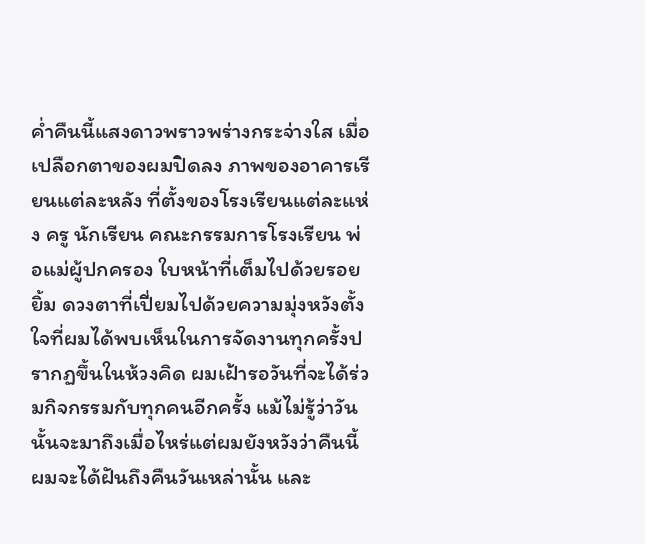ค่ำคืนนี้แสงดาวพราวพร่างกระจ่างใส เมื่อเปลือกตาของผมปิดลง ภาพของอาคารเรียนแต่ละหลัง ที่ตั้งของโรงเรียนแต่ละแห่ง ครู นักเรียน คณะกรรมการโรงเรียน พ่อแม่ผู้ปกครอง ใบหน้าที่เต็มไปด้วยรอยยิ้ม ดวงตาที่เปี่ยมไปด้วยความมุ่งหวังตั้งใจที่ผมได้พบเห็นในการจัดงานทุกครั้งปรากฏขึ้นในห้วงคิด ผมเฝ้ารอวันที่จะได้ร่วมกิจกรรมกับทุกคนอีกครั้ง แม้ไม่รู้ว่าวันนั้นจะมาถึงเมื่อไหร่แต่ผมยังหวังว่าคืนนี้ผมจะได้ฝันถึงคืนวันเหล่านั้น และ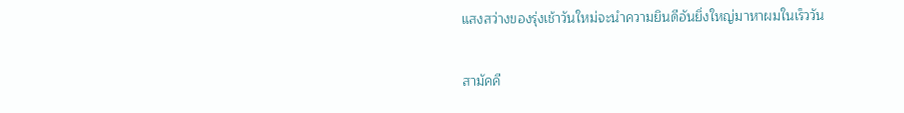แสงสว่างของรุ่งเช้าวันใหม่จะนำความยินดีอันยิ่งใหญ่มาหาผมในเร็ววัน

สามัคคี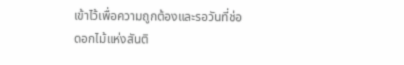เข้าไว้เพื่อความถูกต้องและรอวันที่ช่อดอกไม้แห่งสันติ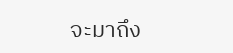จะมาถึง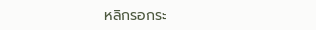หลิกรอกระ